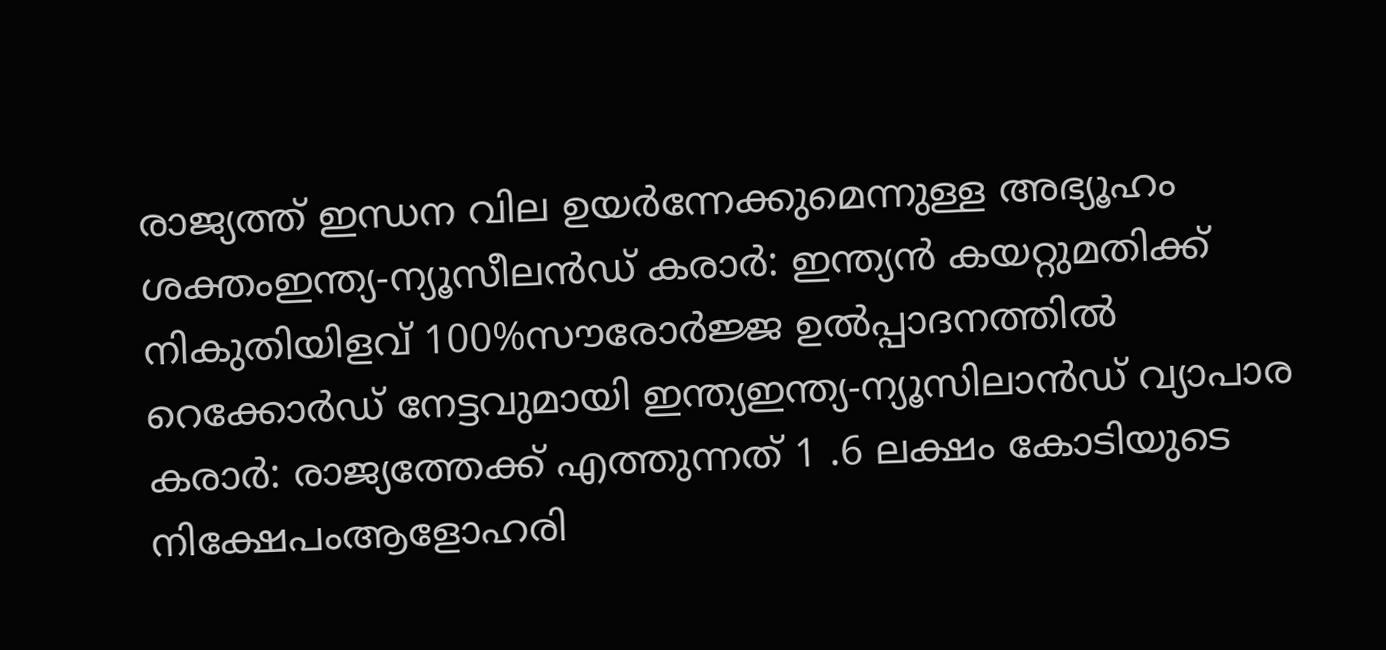രാജ്യത്ത് ഇന്ധന വില ഉയർന്നേക്കുമെന്നുള്ള അഭ്യൂഹം ശക്തംഇന്ത്യ-ന്യൂസീലൻഡ് കരാർ: ഇന്ത്യൻ കയറ്റുമതിക്ക് നികുതിയിളവ് 100%സൗരോർജ്ജ ഉൽപ്പാദനത്തിൽ റെക്കോർഡ് നേട്ടവുമായി ഇന്ത്യഇന്ത്യ-ന്യൂസിലാൻഡ് വ്യാപാര കരാർ: രാജ്യത്തേക്ക് എത്തുന്നത് 1 .6 ലക്ഷം കോടിയുടെ നിക്ഷേപംആളോഹരി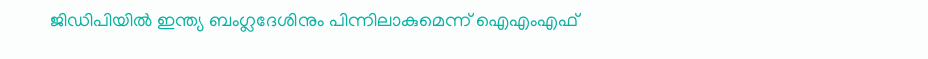ജിഡിപിയിൽ ഇന്ത്യ ബംഗ്ലദേശിനും പിന്നിലാകുമെന്ന് ഐഎംഎഫ്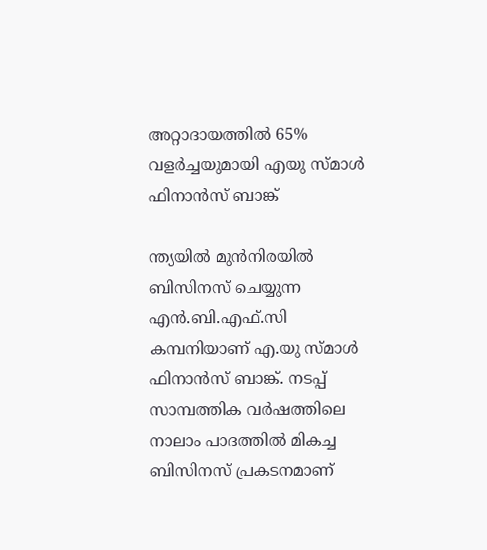അറ്റാദായത്തിൽ 65% വളർച്ചയുമായി എയു സ്മാൾ ഫിനാൻസ് ബാങ്ക്

ന്ത്യയിൽ മുൻനിരയിൽ ബിസിനസ് ചെയ്യുന്ന എൻ.ബി.എഫ്.സി കമ്പനിയാണ് എ.യു സ്മാൾ ഫിനാൻസ് ബാങ്ക്. നടപ്പ് സാമ്പത്തിക വർഷത്തിലെ നാലാം പാദത്തിൽ മികച്ച ബിസിനസ് പ്രകടനമാണ്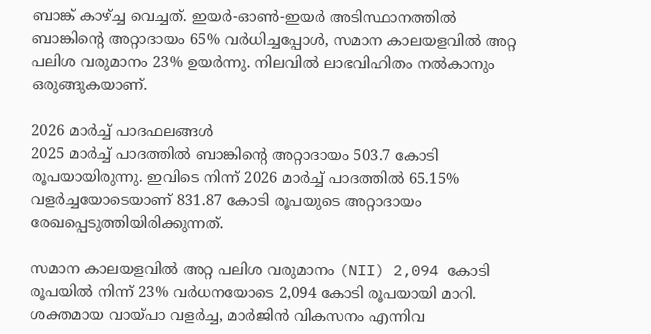ബാങ്ക് കാഴ്ച്ച വെച്ചത്. ഇയർ-ഓൺ-ഇയർ അടിസ്ഥാനത്തിൽ ബാങ്കിന്റെ അറ്റാദായം 65% വർധിച്ചപ്പോൾ, സമാന കാലയളവിൽ അറ്റ പലിശ വരുമാനം 23% ഉയർന്നു. നിലവിൽ ലാഭവിഹിതം നൽകാനും ഒരുങ്ങുകയാണ്.

2026 മാർച്ച് പാദഫലങ്ങൾ
2025 മാർച്ച് പാദത്തിൽ ബാങ്കിന്റെ അറ്റാദായം 503.7 കോടി രൂപയായിരുന്നു. ഇവിടെ നിന്ന് 2026 മാർച്ച് പാദത്തിൽ 65.15% വളർച്ചയോടെയാണ് 831.87 കോടി രൂപയുടെ അറ്റാദായം രേഖപ്പെടുത്തിയിരിക്കുന്നത്.

സമാന കാലയളവിൽ അറ്റ പലിശ വരുമാനം (NII) 2,094 കോടി രൂപയിൽ നിന്ന് 23% വർധനയോടെ 2,094 കോടി രൂപയായി മാറി. ശക്തമായ വായ്പാ വളർച്ച, മാർജിൻ വികസനം എന്നിവ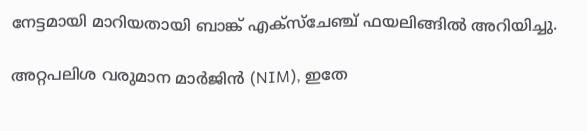നേട്ടമായി മാറിയതായി ബാങ്ക് എക്സ്ചേഞ്ച് ഫയലിങ്ങിൽ അറിയിച്ചു.

അറ്റപലിശ വരുമാന മാർജിൻ (NIM), ഇതേ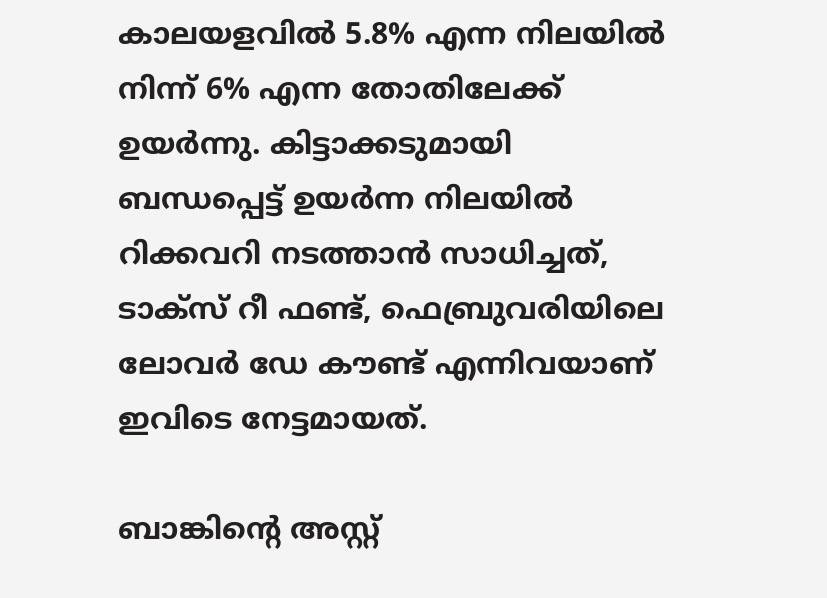കാലയളവിൽ 5.8% എന്ന നിലയിൽ നിന്ന് 6% എന്ന തോതിലേക്ക് ഉയർന്നു. കിട്ടാക്കടുമായി ബന്ധപ്പെട്ട് ഉയർന്ന നിലയിൽ റിക്കവറി നടത്താൻ സാധിച്ചത്, ടാക്സ് റീ ഫണ്ട്, ഫെബ്രുവരിയിലെ ലോവർ ഡേ കൗണ്ട് എന്നിവയാണ് ഇവിടെ നേട്ടമായത്.

ബാങ്കിന്റെ അസ്റ്റ്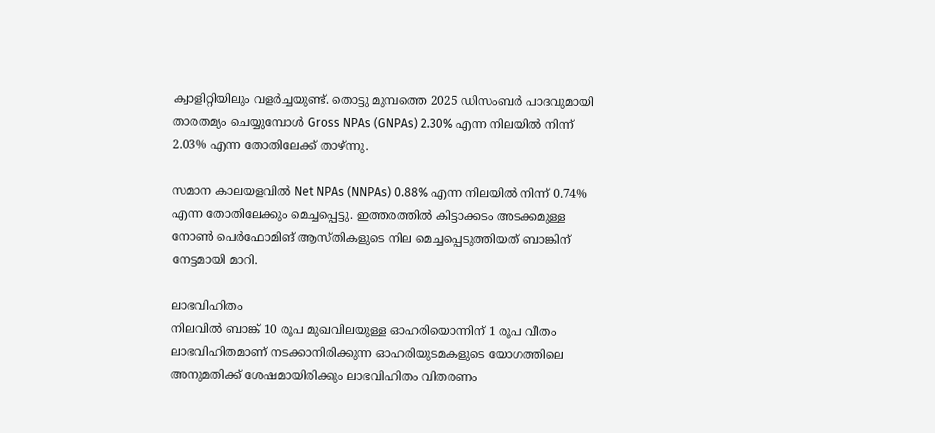ക്വാളിറ്റിയിലും വളർച്ചയുണ്ട്. തൊട്ടു മുമ്പത്തെ 2025 ഡിസംബർ പാദവുമായി താരതമ്യം ചെയ്യുമ്പോൾ Gross NPAs (GNPAs) 2.30% എന്ന നിലയിൽ നിന്ന് 2.03% എന്ന തോതിലേക്ക് താഴ്ന്നു.

സമാന കാലയളവിൽ Net NPAs (NNPAs) 0.88% എന്ന നിലയിൽ നിന്ന് 0.74% എന്ന തോതിലേക്കും മെച്ചപ്പെട്ടു. ഇത്തരത്തിൽ കിട്ടാക്കടം അടക്കമുള്ള നോൺ പെർഫോമിങ് ആസ്തികളുടെ നില മെച്ചപ്പെടുത്തിയത് ബാങ്കിന് നേട്ടമായി മാറി.

ലാഭവിഹിതം
നിലവിൽ ബാങ്ക് 10 രൂപ മുഖവിലയുള്ള ഓഹരിയൊന്നിന് 1 രൂപ വീതം ലാഭവിഹിതമാണ് നടക്കാനിരിക്കുന്ന ഓഹരിയുടമകളുടെ യോഗത്തിലെ അനുമതിക്ക് ശേഷമായിരിക്കും ലാഭവിഹിതം വിതരണം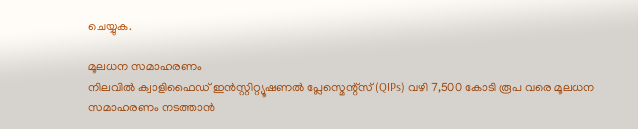ചെയ്യുക.

മൂലധന സമാഹരണം
നിലവിൽ ക്വാളിഫൈഡ് ഇൻസ്റ്റിറ്റ്യൂഷണൽ പ്ലേസ്മെന്റ്സ് (QIPs) വഴി 7,500 കോടി രൂപ വരെ മൂലധന സമാഹരണം നടത്താൻ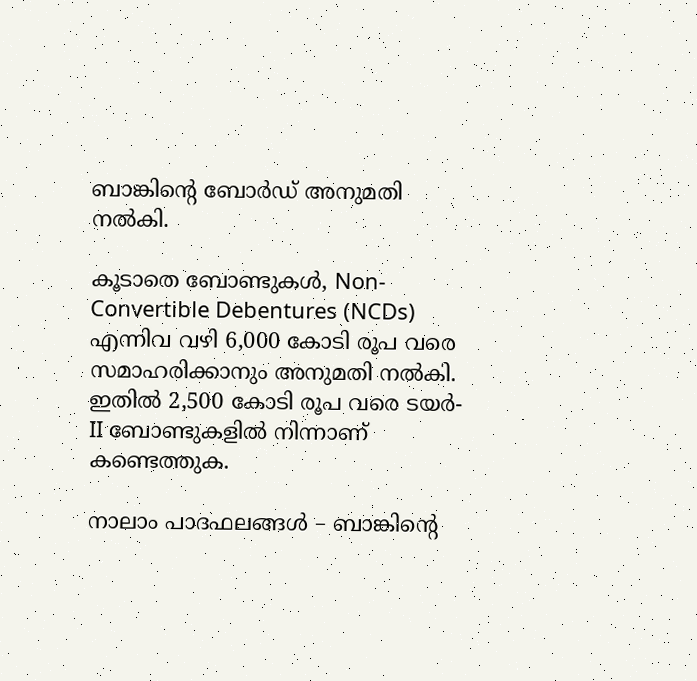ബാങ്കിന്റെ ബോർഡ് അനുമതി നൽകി.

കൂടാതെ ബോണ്ടുകൾ, Non-Convertible Debentures (NCDs) എന്നിവ വഴി 6,000 കോടി രൂപ വരെ സമാഹരിക്കാനും അനുമതി നൽകി. ഇതിൽ 2,500 കോടി രൂപ വരെ ടയർ-II ബോണ്ടുകളിൽ നിന്നാണ് കണ്ടെത്തുക.

നാലാം പാദഫലങ്ങൾ – ബാങ്കിന്റെ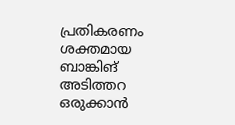പ്രതികരണം
ശക്തമായ ബാങ്കിങ് അടിത്തറ ഒരുക്കാൻ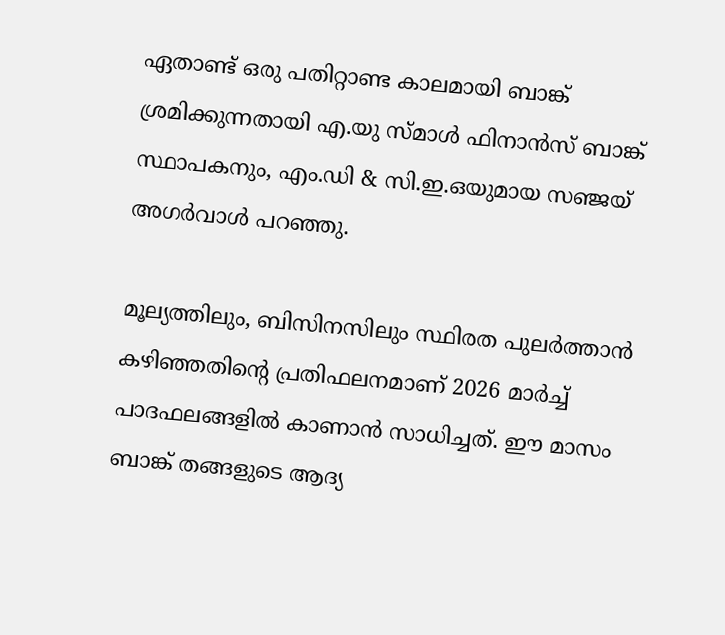ഏതാണ്ട് ഒരു പതിറ്റാണ്ട കാലമായി ബാങ്ക് ശ്രമിക്കുന്നതായി എ.യു സ്മാൾ ഫിനാൻസ് ബാങ്ക് സ്ഥാപകനും, എം.ഡി & സി.ഇ.ഒയുമായ സഞ്ജയ് അഗർവാൾ പറഞ്ഞു.

മൂല്യത്തിലും, ബിസിനസിലും സ്ഥിരത പുലർത്താൻ കഴിഞ്ഞതിന്റെ പ്രതിഫലനമാണ് 2026 മാർച്ച് പാദഫലങ്ങളിൽ കാണാൻ സാധിച്ചത്. ഈ മാസം ബാങ്ക് തങ്ങളുടെ ആദ്യ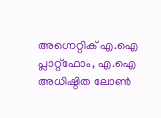അഗ്നെറ്റിക് എ.ഐ പ്ലാറ്റ്ഫോം, എ.ഐ അധിഷ്ഠിത ലോൺ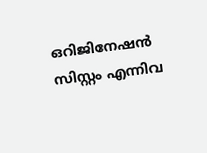ഒറിജിനേഷൻ സിസ്റ്റം എന്നിവ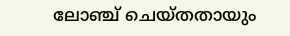ലോഞ്ച് ചെയ്തതായും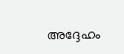അദ്ദേഹം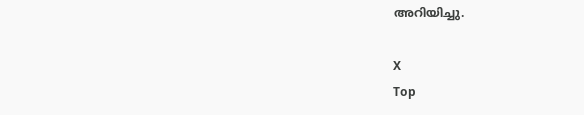അറിയിച്ചു.

X
Top